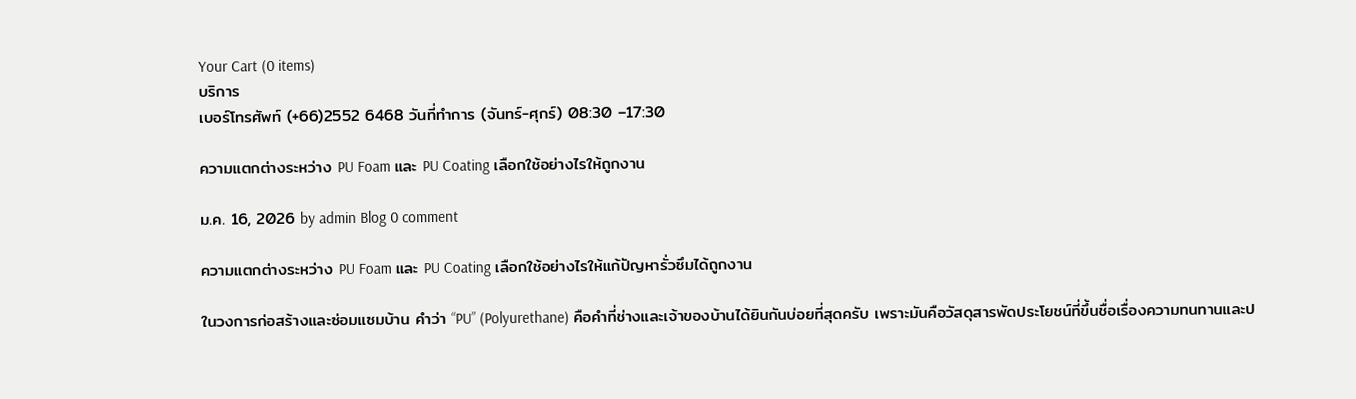Your Cart (0 items)
บริการ
เบอร์โทรศัพท์ (+66)2552 6468 วันที่ทำการ (จันทร์-ศุกร์) 08:30 –17:30

ความแตกต่างระหว่าง PU Foam และ PU Coating เลือกใช้อย่างไรให้ถูกงาน

ม.ค. 16, 2026 by admin Blog 0 comment

ความแตกต่างระหว่าง PU Foam และ PU Coating เลือกใช้อย่างไรให้แก้ปัญหารั่วซึมได้ถูกงาน

ในวงการก่อสร้างและซ่อมแซมบ้าน คำว่า “PU” (Polyurethane) คือคำที่ช่างและเจ้าของบ้านได้ยินกันบ่อยที่สุดครับ เพราะมันคือวัสดุสารพัดประโยชน์ที่ขึ้นชื่อเรื่องความทนทานและป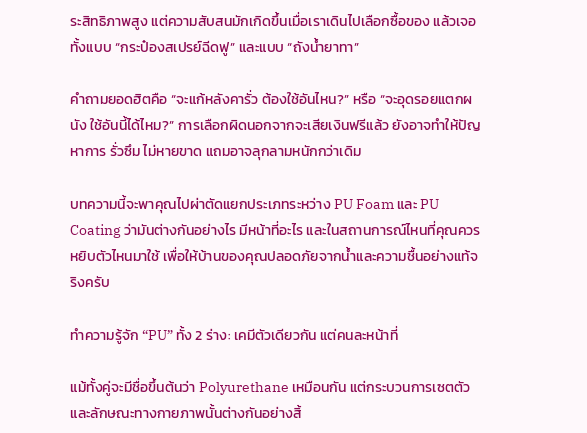ระสิทธิภาพสูง แต่ความสับสนมักเกิดขึ้นเมื่อเราเดินไปเลือกซื้อของ แล้วเจอทั้งแบบ “กระป๋องสเปรย์ฉีดฟู” และแบบ “ถังน้ำยาทา”

คำถามยอดฮิตคือ “จะแก้หลังคารั่ว ต้องใช้อันไหน?” หรือ “จะอุดรอยแตกผนัง ใช้อันนี้ได้ไหม?” การเลือกผิดนอกจากจะเสียเงินฟรีแล้ว ยังอาจทำให้ปัญหาการ รั่วซึม ไม่หายขาด แถมอาจลุกลามหนักกว่าเดิม

บทความนี้จะพาคุณไปผ่าตัดแยกประเภทระหว่าง PU Foam และ PU Coating ว่ามันต่างกันอย่างไร มีหน้าที่อะไร และในสถานการณ์ไหนที่คุณควรหยิบตัวไหนมาใช้ เพื่อให้บ้านของคุณปลอดภัยจากน้ำและความชื้นอย่างแท้จริงครับ

ทำความรู้จัก “PU” ทั้ง 2 ร่าง: เคมีตัวเดียวกัน แต่คนละหน้าที่

แม้ทั้งคู่จะมีชื่อขึ้นต้นว่า Polyurethane เหมือนกัน แต่กระบวนการเซตตัวและลักษณะทางกายภาพนั้นต่างกันอย่างสิ้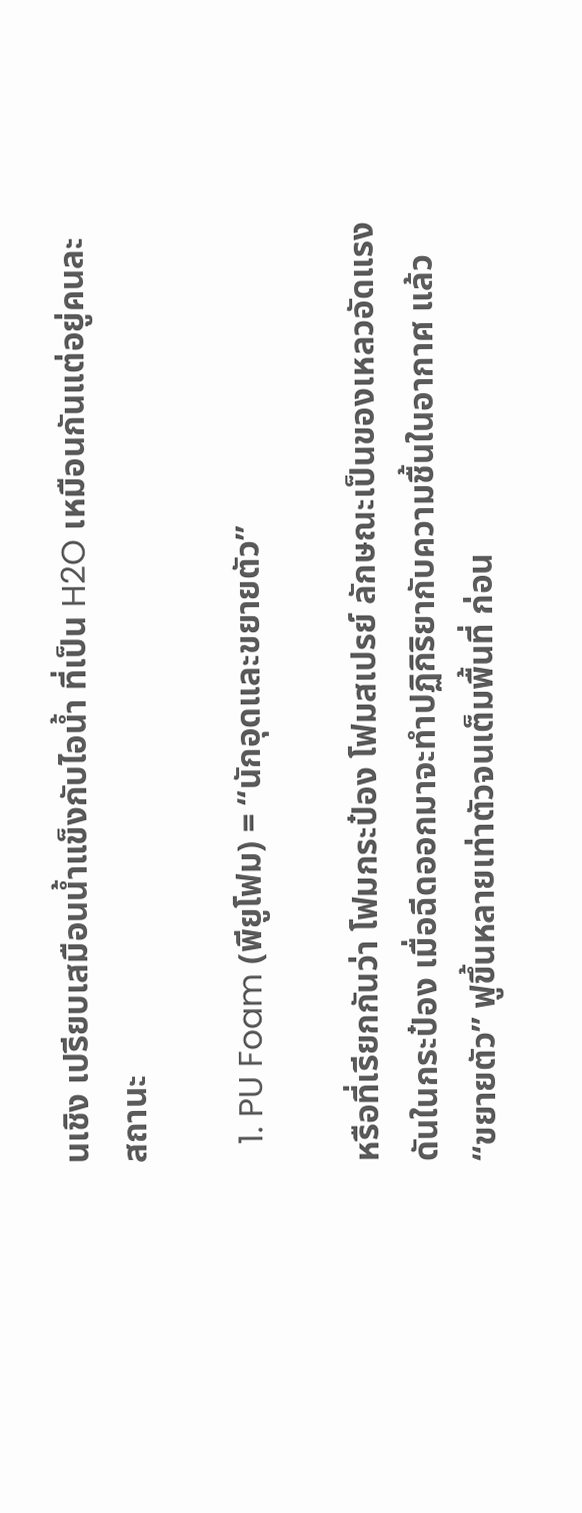นเชิง เปรียบเสมือนน้ำแข็งกับไอน้ำ ที่เป็น H2O เหมือนกันแต่อยู่คนละสถานะ

  1. PU Foam (พียูโฟม) = “นักอุดและขยายตัว”

หรือที่เรียกกันว่า โฟมกระป๋อง โฟมสเปรย์ ลักษณะเป็นของเหลวอัดแรงดันในกระป๋อง เมื่อฉีดออกมาจะทำปฏิกิริยากับความชื้นในอากาศ แล้ว “ขยายตัว” ฟูขึ้นหลายเท่าตัวจนเต็มพื้นที่ ก่อน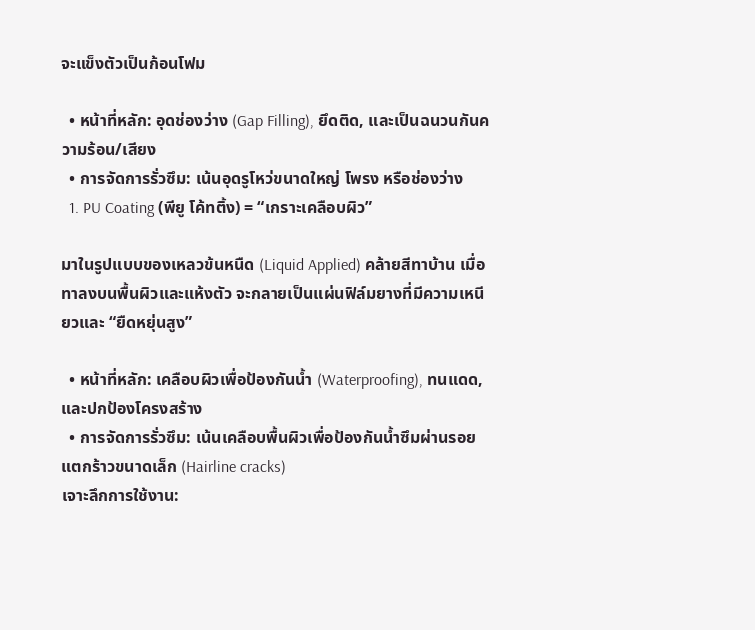จะแข็งตัวเป็นก้อนโฟม

  • หน้าที่หลัก: อุดช่องว่าง (Gap Filling), ยึดติด, และเป็นฉนวนกันความร้อน/เสียง
  • การจัดการรั่วซึม: เน้นอุดรูโหว่ขนาดใหญ่ โพรง หรือช่องว่าง
  1. PU Coating (พียู โค้ทติ้ง) = “เกราะเคลือบผิว”

มาในรูปแบบของเหลวข้นหนืด (Liquid Applied) คล้ายสีทาบ้าน เมื่อทาลงบนพื้นผิวและแห้งตัว จะกลายเป็นแผ่นฟิล์มยางที่มีความเหนียวและ “ยืดหยุ่นสูง”

  • หน้าที่หลัก: เคลือบผิวเพื่อป้องกันน้ำ (Waterproofing), ทนแดด, และปกป้องโครงสร้าง
  • การจัดการรั่วซึม: เน้นเคลือบพื้นผิวเพื่อป้องกันน้ำซึมผ่านรอยแตกร้าวขนาดเล็ก (Hairline cracks)
เจาะลึกการใช้งาน: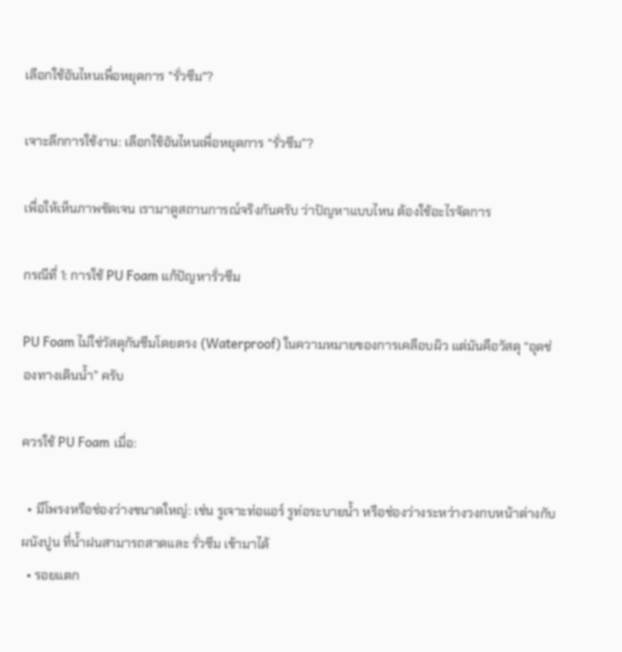เลือกใช้อันไหนเพื่อหยุดการ "รั่วซึม"?

เจาะลึกการใช้งาน: เลือกใช้อันไหนเพื่อหยุดการ “รั่วซึม”?

เพื่อให้เห็นภาพชัดเจน เรามาดูสถานการณ์จริงกันครับ ว่าปัญหาแบบไหน ต้องใช้อะไรจัดการ

กรณีที่ 1: การใช้ PU Foam แก้ปัญหารั่วซึม

PU Foam ไม่ใช่วัสดุกันซึมโดยตรง (Waterproof) ในความหมายของการเคลือบผิว แต่มันคือวัสดุ “อุดช่องทางเดินน้ำ” ครับ

ควรใช้ PU Foam เมื่อ:

  • มีโพรงหรือช่องว่างขนาดใหญ่: เช่น รูเจาะท่อแอร์ รูท่อระบายน้ำ หรือช่องว่างระหว่างวงกบหน้าต่างกับผนังปูน ที่น้ำฝนสามารถสาดและ รั่วซึม เข้ามาได้
  • รอยแตก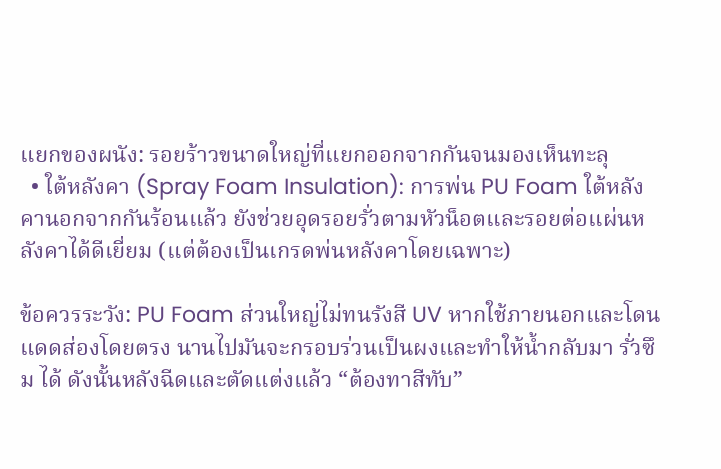แยกของผนัง: รอยร้าวขนาดใหญ่ที่แยกออกจากกันจนมองเห็นทะลุ
  • ใต้หลังคา (Spray Foam Insulation): การพ่น PU Foam ใต้หลังคานอกจากกันร้อนแล้ว ยังช่วยอุดรอยรั่วตามหัวน็อตและรอยต่อแผ่นหลังคาได้ดีเยี่ยม (แต่ต้องเป็นเกรดพ่นหลังคาโดยเฉพาะ)

ข้อควรระวัง: PU Foam ส่วนใหญ่ไม่ทนรังสี UV หากใช้ภายนอกและโดนแดดส่องโดยตรง นานไปมันจะกรอบร่วนเป็นผงและทำให้น้ำกลับมา รั่วซึม ได้ ดังนั้นหลังฉีดและตัดแต่งแล้ว “ต้องทาสีทับ”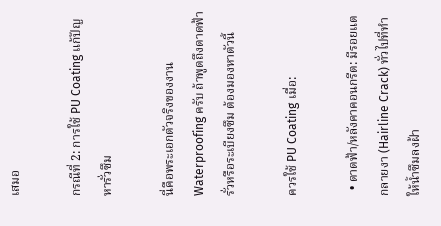เสมอ

กรณีที่ 2: การใช้ PU Coating แก้ปัญหารั่วซึม

นี่คือพระเอกตัวจริงของงาน Waterproofing ครับ ถ้าพูดถึงดาดฟ้ารั่วหรือระเบียงซึม ต้องมองหาตัวนี้

ควรใช้ PU Coating เมื่อ:

  • ดาดฟ้า/หลังคาคอนกรีต: มีรอยแตกลายงา (Hairline Crack) ทั่วไปที่ทำให้น้ำซึมลงฝ้า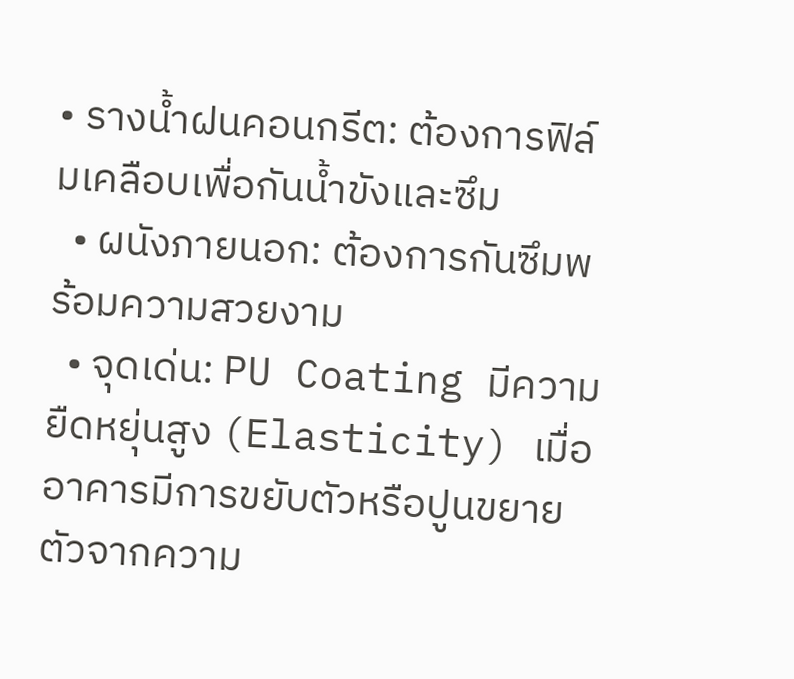• รางน้ำฝนคอนกรีต: ต้องการฟิล์มเคลือบเพื่อกันน้ำขังและซึม
  • ผนังภายนอก: ต้องการกันซึมพร้อมความสวยงาม
  • จุดเด่น: PU Coating มีความยืดหยุ่นสูง (Elasticity) เมื่ออาคารมีการขยับตัวหรือปูนขยายตัวจากความ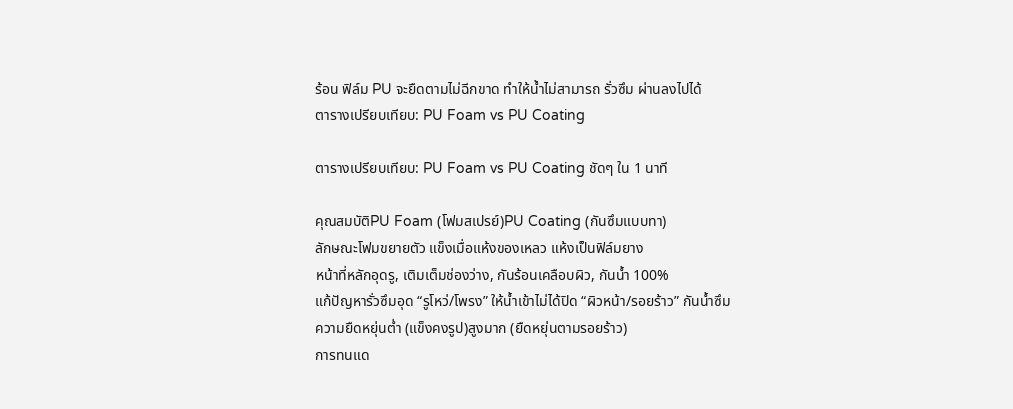ร้อน ฟิล์ม PU จะยืดตามไม่ฉีกขาด ทำให้น้ำไม่สามารถ รั่วซึม ผ่านลงไปได้
ตารางเปรียบเทียบ: PU Foam vs PU Coating

ตารางเปรียบเทียบ: PU Foam vs PU Coating ชัดๆ ใน 1 นาที

คุณสมบัติPU Foam (โฟมสเปรย์)PU Coating (กันซึมแบบทา)
ลักษณะโฟมขยายตัว แข็งเมื่อแห้งของเหลว แห้งเป็นฟิล์มยาง
หน้าที่หลักอุดรู, เติมเต็มช่องว่าง, กันร้อนเคลือบผิว, กันน้ำ 100%
แก้ปัญหารั่วซึมอุด “รูโหว่/โพรง” ให้น้ำเข้าไม่ได้ปิด “ผิวหน้า/รอยร้าว” กันน้ำซึม
ความยืดหยุ่นต่ำ (แข็งคงรูป)สูงมาก (ยืดหยุ่นตามรอยร้าว)
การทนแด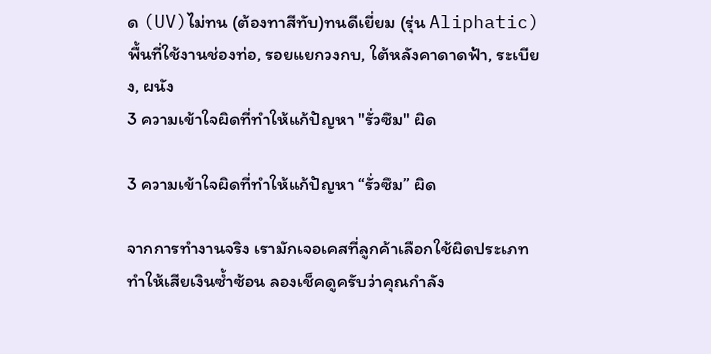ด (UV)ไม่ทน (ต้องทาสีทับ)ทนดีเยี่ยม (รุ่น Aliphatic)
พื้นที่ใช้งานช่องท่อ, รอยแยกวงกบ, ใต้หลังคาดาดฟ้า, ระเบียง, ผนัง
3 ความเข้าใจผิดที่ทำให้แก้ปัญหา "รั่วซึม" ผิด

3 ความเข้าใจผิดที่ทำให้แก้ปัญหา “รั่วซึม” ผิด

จากการทำงานจริง เรามักเจอเคสที่ลูกค้าเลือกใช้ผิดประเภท ทำให้เสียเงินซ้ำซ้อน ลองเช็คดูครับว่าคุณกำลัง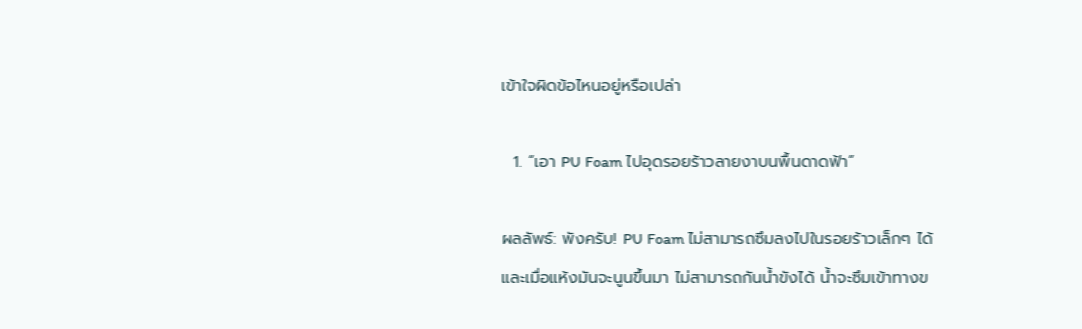เข้าใจผิดข้อไหนอยู่หรือเปล่า

  1. “เอา PU Foam ไปอุดรอยร้าวลายงาบนพื้นดาดฟ้า”

ผลลัพธ์: พังครับ! PU Foam ไม่สามารถซึมลงไปในรอยร้าวเล็กๆ ได้ และเมื่อแห้งมันจะนูนขึ้นมา ไม่สามารถกันน้ำขังได้ น้ำจะซึมเข้าทางข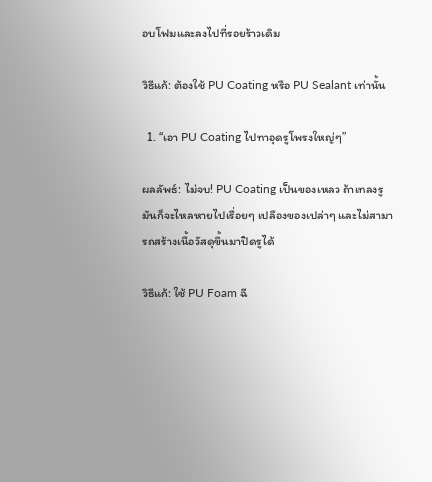อบโฟมและลงไปที่รอยร้าวเดิม

วิธีแก้: ต้องใช้ PU Coating หรือ PU Sealant เท่านั้น

  1. “เอา PU Coating ไปทาอุดรูโพรงใหญ่ๆ”

ผลลัพธ์: ไม่จบ! PU Coating เป็นของเหลว ถ้าเทลงรูมันก็จะไหลหายไปเรื่อยๆ เปลืองของเปล่าๆ และไม่สามารถสร้างเนื้อวัสดุขึ้นมาปิดรูได้

วิธีแก้: ใช้ PU Foam ฉี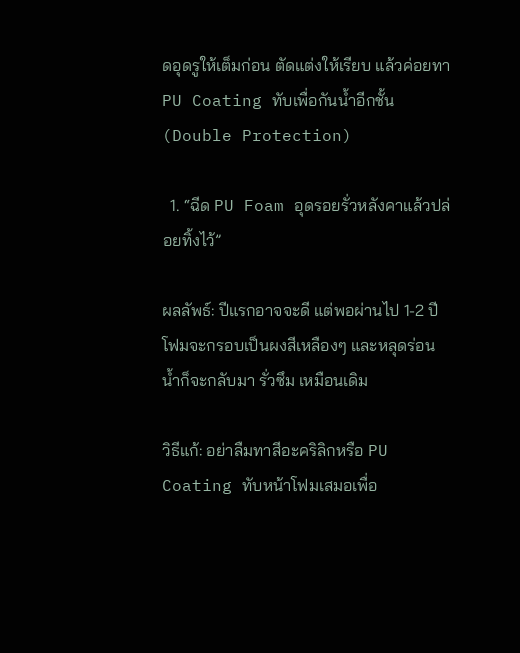ดอุดรูให้เต็มก่อน ตัดแต่งให้เรียบ แล้วค่อยทา PU Coating ทับเพื่อกันน้ำอีกชั้น (Double Protection)

  1. “ฉีด PU Foam อุดรอยรั่วหลังคาแล้วปล่อยทิ้งไว้”

ผลลัพธ์: ปีแรกอาจจะดี แต่พอผ่านไป 1-2 ปี โฟมจะกรอบเป็นผงสีเหลืองๆ และหลุดร่อน น้ำก็จะกลับมา รั่วซึม เหมือนเดิม

วิธีแก้: อย่าลืมทาสีอะคริลิกหรือ PU Coating ทับหน้าโฟมเสมอเพื่อ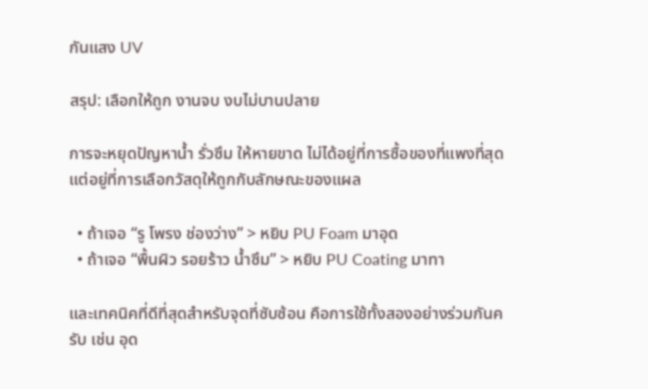กันแสง UV

สรุป: เลือกให้ถูก งานจบ งบไม่บานปลาย

การจะหยุดปัญหาน้ำ รั่วซึม ให้หายขาด ไม่ได้อยู่ที่การซื้อของที่แพงที่สุด แต่อยู่ที่การเลือกวัสดุให้ถูกกับลักษณะของแผล

  • ถ้าเจอ “รู โพรง ช่องว่าง” > หยิบ PU Foam มาอุด
  • ถ้าเจอ “พื้นผิว รอยร้าว น้ำซึม” > หยิบ PU Coating มาทา

และเทคนิคที่ดีที่สุดสำหรับจุดที่ซับซ้อน คือการใช้ทั้งสองอย่างร่วมกันครับ เช่น อุด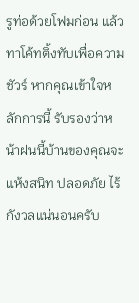รูท่อด้วยโฟมก่อน แล้วทาโค้ทติ้งทับเพื่อความชัวร์ หากคุณเข้าใจหลักการนี้ รับรองว่าหน้าฝนนี้บ้านของคุณจะแห้งสนิท ปลอดภัย ไร้กังวลแน่นอนครับ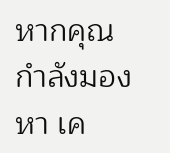หากคุณกำลังมองหา เค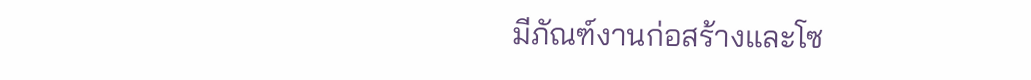มีภัณฑ์งานก่อสร้างและโซ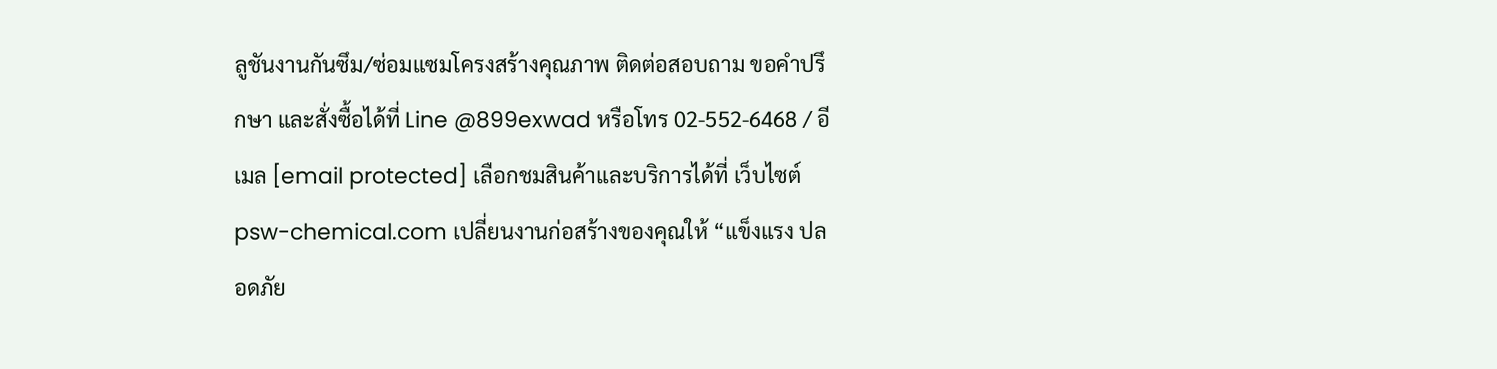ลูชันงานกันซึม/ซ่อมแซมโครงสร้างคุณภาพ ติดต่อสอบถาม ขอคำปรึกษา และสั่งซื้อได้ที่ Line @899exwad หรือโทร 02-552-6468 / อีเมล [email protected] เลือกชมสินค้าและบริการได้ที่ เว็บไซต์ psw-chemical.com เปลี่ยนงานก่อสร้างของคุณให้ “แข็งแรง ปลอดภัย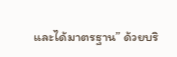และได้มาตรฐาน” ด้วยบริ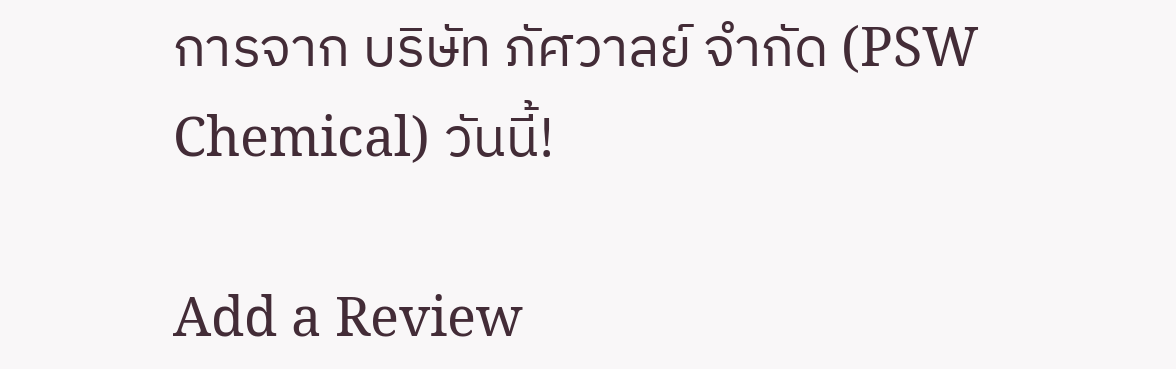การจาก บริษัท ภัศวาลย์ จำกัด (PSW Chemical) วันนี้!

Add a Review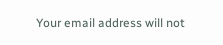Your email address will not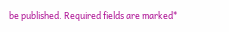be published. Required fields are marked*